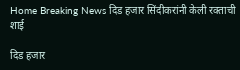Home Breaking News दिड हजार सिंदीकरांनी केली रक्ताची शाई

दिड हजार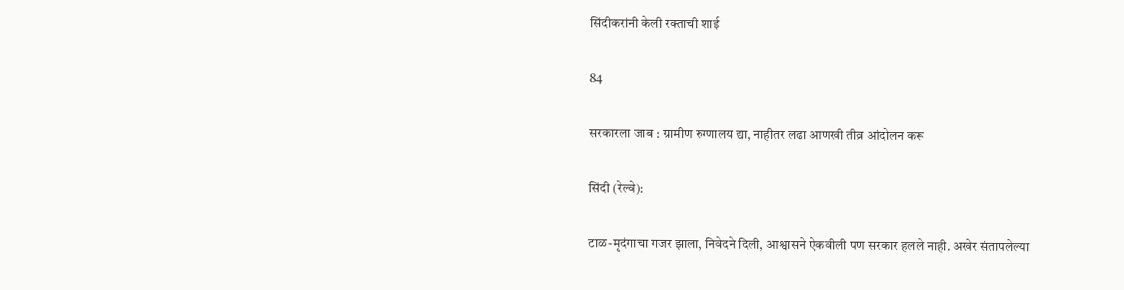सिंदीकरांनी केली रक्ताची शाई

84

सरकारला जाब : ग्रामीण रुग्णालय द्या, नाहीतर लढा आणखी तीव्र आंदोलन करू

सिंदी (रेल्वे):

टाळ-मृदंगाचा गजर झाला, निवेदने दिली, आश्वासने ऐकवीली पण सरकार हलले नाही. अखेर संतापलेल्या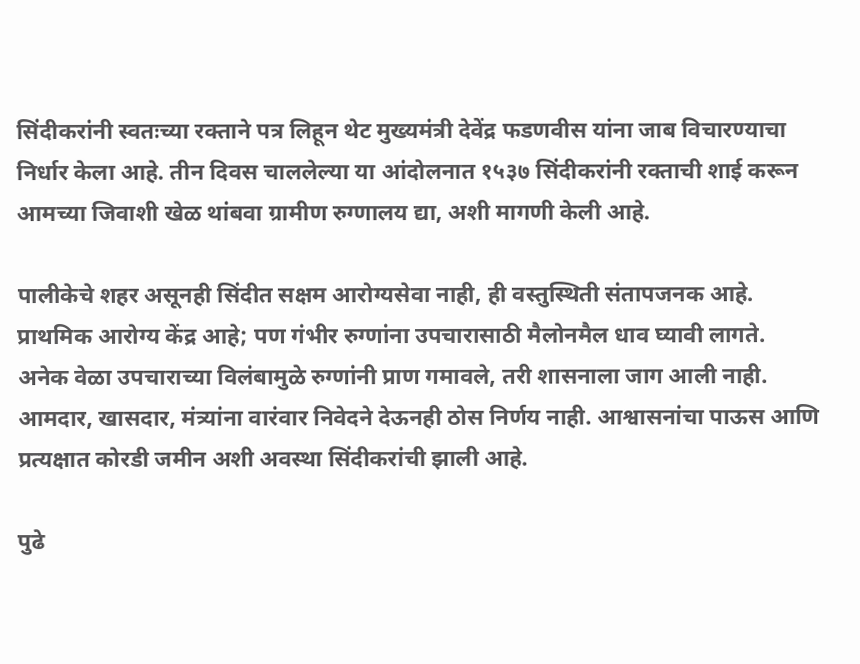सिंदीकरांनी स्वतःच्या रक्ताने पत्र लिहून थेट मुख्यमंत्री देवेंद्र फडणवीस यांना जाब विचारण्याचा निर्धार केला आहे. तीन दिवस चाललेल्या या आंदोलनात १५३७ सिंदीकरांनी रक्ताची शाई करून आमच्या जिवाशी खेळ थांबवा ग्रामीण रुग्णालय द्या, अशी मागणी केली आहे.

पालीकेचे शहर असूनही सिंदीत सक्षम आरोग्यसेवा नाही, ही वस्तुस्थिती संतापजनक आहे. प्राथमिक आरोग्य केंद्र आहे; पण गंभीर रुग्णांना उपचारासाठी मैलोनमैल धाव घ्यावी लागते. अनेक वेळा उपचाराच्या विलंबामुळे रुग्णांनी प्राण गमावले, तरी शासनाला जाग आली नाही. आमदार, खासदार, मंत्र्यांना वारंवार निवेदने देऊनही ठोस निर्णय नाही. आश्वासनांचा पाऊस आणि प्रत्यक्षात कोरडी जमीन अशी अवस्था सिंदीकरांची झाली आहे.

पुढे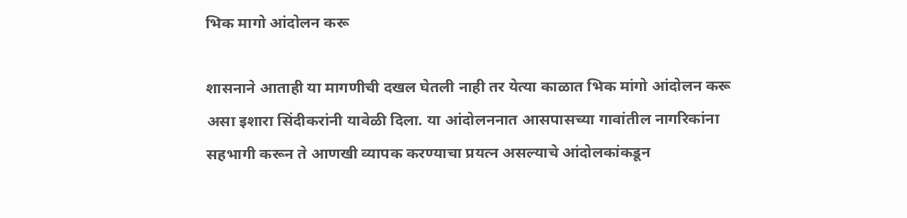भिक मागो आंदोलन करू

शासनाने आताही या मागणीची दखल घेतली नाही तर येत्या काळात भिक मांगो आंदोलन करू असा इशारा सिंदीकरांनी यावेळी दिला. या आंदोलननात आसपासच्या गावांतील नागरिकांना सहभागी करून ते आणखी व्यापक करण्याचा प्रयत्न असल्याचे आंदोलकांकडून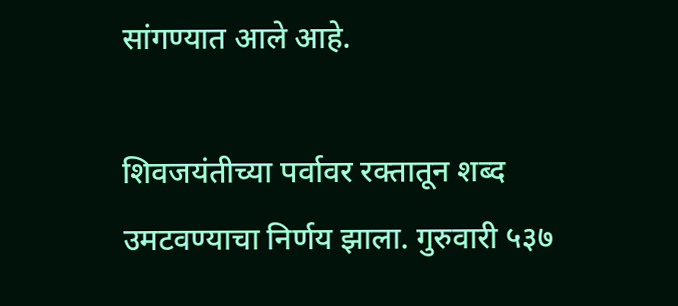सांगण्यात आले आहे.

शिवजयंतीच्या पर्वावर रक्तातून शब्द उमटवण्याचा निर्णय झाला. गुरुवारी ५३७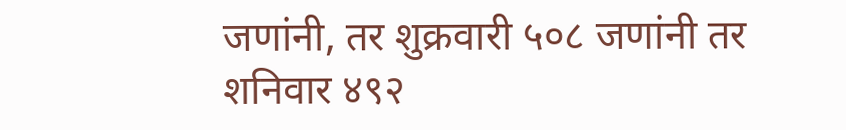जणांनी, तर शुक्रवारी ५०८ जणांनी तर शनिवार ४९२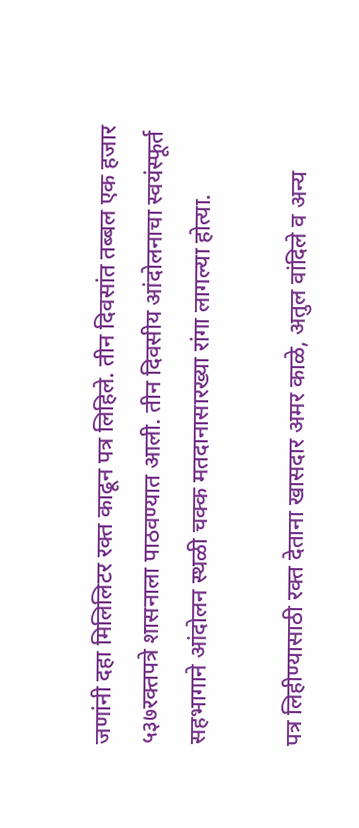जणांनी दहा मिलिलिटर रक्त काढून पत्र लिहिले. तीन दिवसांत तब्बल एक हजार ५३७रक्तपत्रे शासनाला पाठवण्यात आली. तीन दिवसीय आंदोलनाचा स्वयंस्फूर्त सहभागाने आंदोलन स्थळी चक्क मतदानासारख्या रांगा लागल्या होत्या.

पत्र लिहीण्यासाठी रक्त देताना खासदार अमर काळे, अतुल वांदिले व अन्य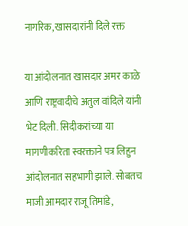नागरिक, खासदारांनी दिले रक्त

या आंदोलनात खासदार अमर काळे आणि राष्ट्रवादीचे अतुल वांदिले यांनी भेट दिली. सिदीकरांच्या या मागणीकरिता स्वरक्ताने पत्र लिहुन आंदोलनात सहभागी झाले. सोबतच माजी आमदार राजू तिमांडे,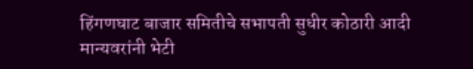हिंगणघाट बाजार समितीचे सभापती सुधीर कोठारी आदी मान्यवरांनी भेटी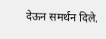देऊन समर्थन दिले.